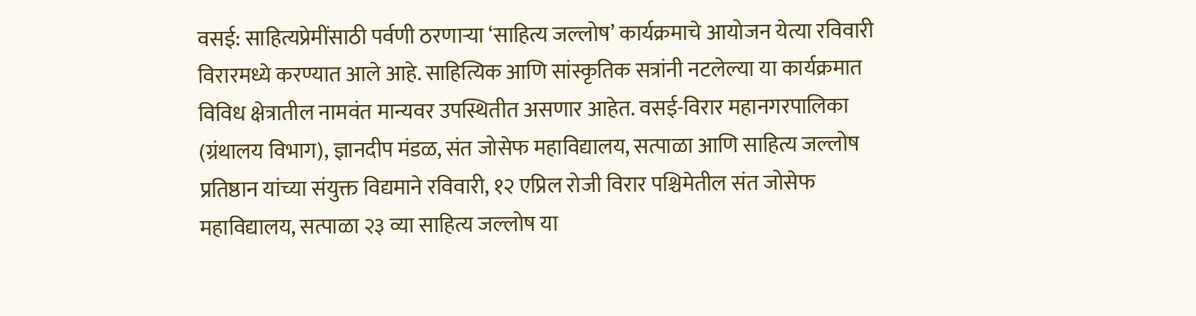वसई: साहित्यप्रेमींसाठी पर्वणी ठरणाऱ्या ‘साहित्य जल्लोष’ कार्यक्रमाचे आयोजन येत्या रविवारी विरारमध्ये करण्यात आले आहे. साहित्यिक आणि सांस्कृतिक सत्रांनी नटलेल्या या कार्यक्रमात विविध क्षेत्रातील नामवंत मान्यवर उपस्थितीत असणार आहेत. वसई-विरार महानगरपालिका (ग्रंथालय विभाग), ज्ञानदीप मंडळ, संत जोसेफ महाविद्यालय, सत्पाळा आणि साहित्य जल्लोष प्रतिष्ठान यांच्या संयुक्त विद्यमाने रविवारी, १२ एप्रिल रोजी विरार पश्चिमेतील संत जोसेफ महाविद्यालय, सत्पाळा २३ व्या साहित्य जल्लोष या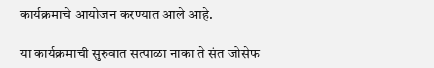कार्यक्रमाचे आयोजन करण्यात आले आहे.

या कार्यक्रमाची सुरुवात सत्पाळा नाका ते संत जोसेफ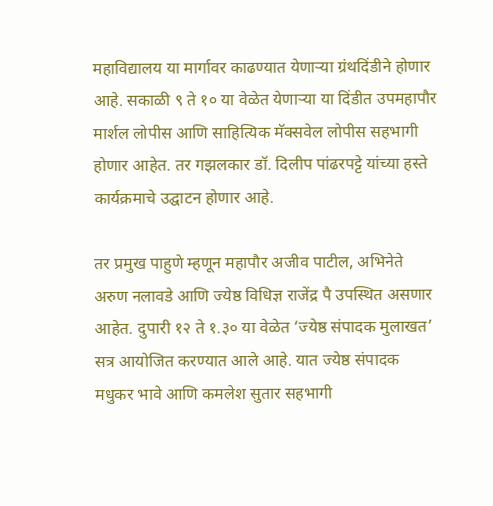महाविद्यालय या मार्गावर काढण्यात येणाऱ्या ग्रंथदिंडीने होणार आहे. सकाळी ९ ते १० या वेळेत येणाऱ्या या दिंडीत उपमहापौर मार्शल लोपीस आणि साहित्यिक मॅक्सवेल लोपीस सहभागी होणार आहेत. तर गझलकार डॉ. दिलीप पांढरपट्टे यांच्या हस्ते कार्यक्रमाचे उद्घाटन होणार आहे.

तर प्रमुख पाहुणे म्हणून महापौर अजीव पाटील, अभिनेते अरुण नलावडे आणि ज्येष्ठ विधिज्ञ राजेंद्र पै उपस्थित असणार आहेत. दुपारी १२ ते १.३० या वेळेत ‘ज्येष्ठ संपादक मुलाखत’ सत्र आयोजित करण्यात आले आहे. यात ज्येष्ठ संपादक मधुकर भावे आणि कमलेश सुतार सहभागी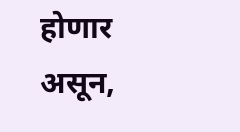होणार असून,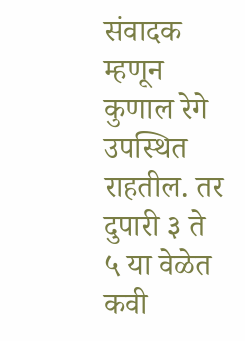संवादक म्हणून कुणाल रेगे उपस्थित राहतील. तर दुपारी ३ ते ५ या वेळेत कवी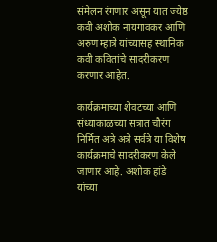संमेलन रंगणार असून यात ज्येष्ठ कवी अशोक नायगावकर आणि अरुण म्हात्रे यांच्यासह स्थानिक कवी कवितांचे सादरीकरण करणार आहेत.

कार्यक्रमाच्या शेवटच्या आणि संध्याकाळच्या सत्रात चौरंग निर्मित अत्रे अत्रे सर्वत्रे या विशेष कार्यक्रमाचे सादरीकरण केले जाणार आहे. अशोक हांडे यांच्या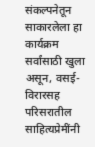संकल्पनेतून साकारलेला हा कार्यक्रम सर्वांसाठी खुला असून, वसई-विरारसह परिसरातील साहित्यप्रेमींनी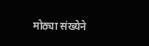मोठ्या संख्येने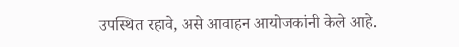उपस्थित रहावे, असे आवाहन आयोजकांनी केले आहे.